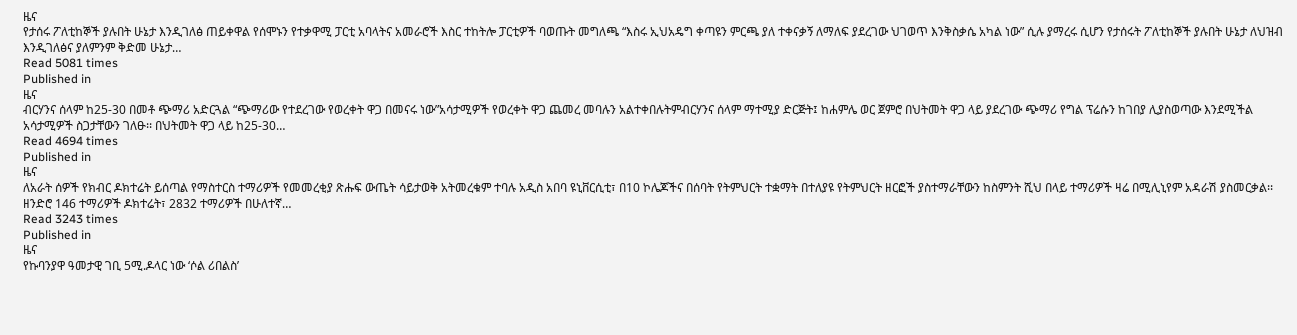ዜና
የታሰሩ ፖለቲከኞች ያሉበት ሁኔታ እንዲገለፅ ጠይቀዋል የሰሞኑን የተቃዋሚ ፓርቲ አባላትና አመራሮች እስር ተከትሎ ፓርቲዎች ባወጡት መግለጫ “እስሩ ኢህአዴግ ቀጣዩን ምርጫ ያለ ተቀናቃኝ ለማለፍ ያደረገው ህገወጥ እንቅስቃሴ አካል ነው” ሲሉ ያማረሩ ሲሆን የታሰሩት ፖለቲከኞች ያሉበት ሁኔታ ለህዝብ እንዲገለፅና ያለምንም ቅድመ ሁኔታ…
Read 5081 times
Published in
ዜና
ብርሃንና ሰላም ከ25-30 በመቶ ጭማሪ አድርጓል “ጭማሪው የተደረገው የወረቀት ዋጋ በመናሩ ነው”አሳታሚዎች የወረቀት ዋጋ ጨመረ መባሉን አልተቀበሉትምብርሃንና ሰላም ማተሚያ ድርጅት፤ ከሐምሌ ወር ጀምሮ በህትመት ዋጋ ላይ ያደረገው ጭማሪ የግል ፕሬሱን ከገበያ ሊያስወጣው እንደሚችል አሳታሚዎች ስጋታቸውን ገለፁ፡፡ በህትመት ዋጋ ላይ ከ25-30…
Read 4694 times
Published in
ዜና
ለአራት ሰዎች የክብር ዶክተሬት ይሰጣል የማስተርስ ተማሪዎች የመመረቂያ ጽሑፍ ውጤት ሳይታወቅ አትመረቁም ተባሉ አዲስ አበባ ዩኒቨርሲቲ፣ በ10 ኮሌጆችና በሰባት የትምህርት ተቋማት በተለያዩ የትምህርት ዘርፎች ያስተማራቸውን ከስምንት ሺህ በላይ ተማሪዎች ዛሬ በሚሊኒየም አዳራሽ ያስመርቃል፡፡ ዘንድሮ 146 ተማሪዎች ዶክተሬት፣ 2832 ተማሪዎች በሁለተኛ…
Read 3243 times
Published in
ዜና
የኩባንያዋ ዓመታዊ ገቢ 5ሚ.ዶላር ነው ‘ሶል ሪበልስ’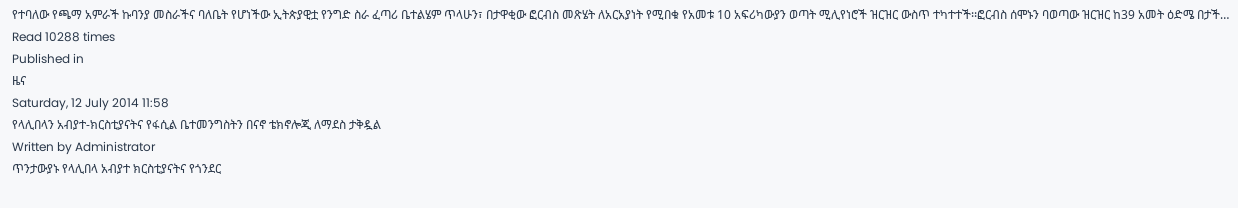የተባለው የጫማ አምራች ኩባንያ መስራችና ባለቤት የሆነችው ኢትጵያዊቷ የንግድ ስራ ፈጣሪ ቤተልሄም ጥላሁን፣ በታዋቂው ፎርብስ መጽሄት ለአርአያነት የሚበቁ የአመቱ 10 አፍሪካውያን ወጣት ሚሊየነሮች ዝርዝር ውስጥ ተካተተች፡፡ፎርብስ ሰሞኑን ባወጣው ዝርዝር ከ39 አመት ዕድሜ በታች…
Read 10288 times
Published in
ዜና
Saturday, 12 July 2014 11:58
የላሊበላን አብያተ-ክርስቲያናትና የፋሲል ቤተመንግስትን በናኖ ቴክኖሎጂ ለማደስ ታቅዷል
Written by Administrator
ጥንታውያኑ የላሊበላ አብያተ ክርስቲያናትና የጎንደር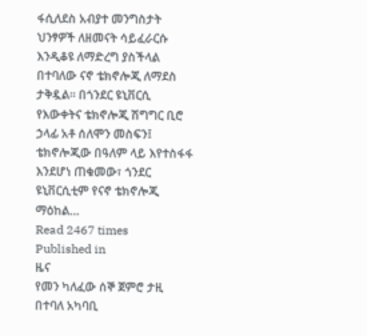ፋሲለደስ አብያተ መንግስታት ህንፃዎች ለዘመናት ሳይፈራርሱ እንዲቆዩ ለማድረግ ያስችላል በተባለው ናኖ ቴክኖሎጂ ለማደስ ታቅዷል፡፡ በጎንደር ዩኒቨርሲ የእውቀትና ቴክኖሎጂ ሽግግር ቢሮ ኃላፊ አቶ ሰለሞን መስፍን፤ ቴክኖሎጂው በዓለም ላይ እየተስፋፋ እንደሆነ ጠቁመው፣ ጎንደር ዩኒቨርሲቲም የናኖ ቴክኖሎጂ ማዕከል…
Read 2467 times
Published in
ዜና
የመን ካለፈው ሰኞ ጀምሮ ታዚ በተባለ አካባቢ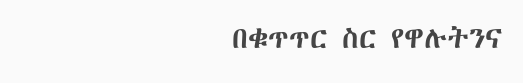በቁጥጥር ስር የዋሉትንና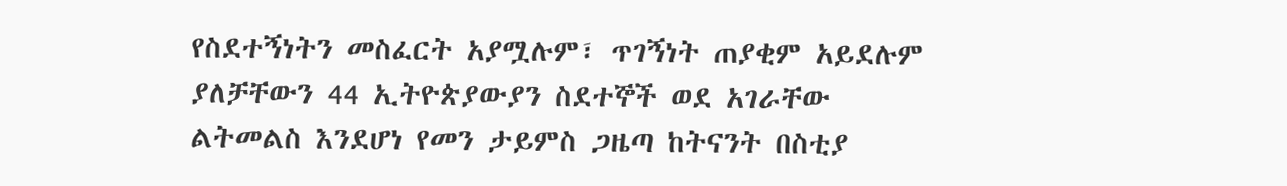የስደተኝነትን መስፈርት አያሟሉም፣ ጥገኝነት ጠያቂም አይደሉም ያለቻቸውን 44 ኢትዮጵያውያን ስደተኞች ወደ አገራቸው ልትመልስ እንደሆነ የመን ታይምስ ጋዜጣ ከትናንት በስቲያ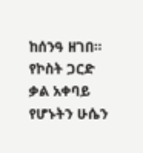ከሰንዓ ዘገበ፡፡የኮስት ጋርድ ቃል አቀባይ የሆኑትን ሁሴን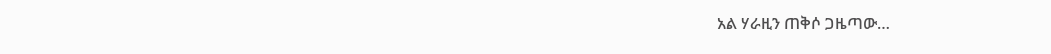አል ሃራዚን ጠቅሶ ጋዜጣው…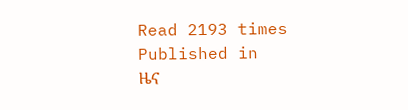Read 2193 times
Published in
ዜና